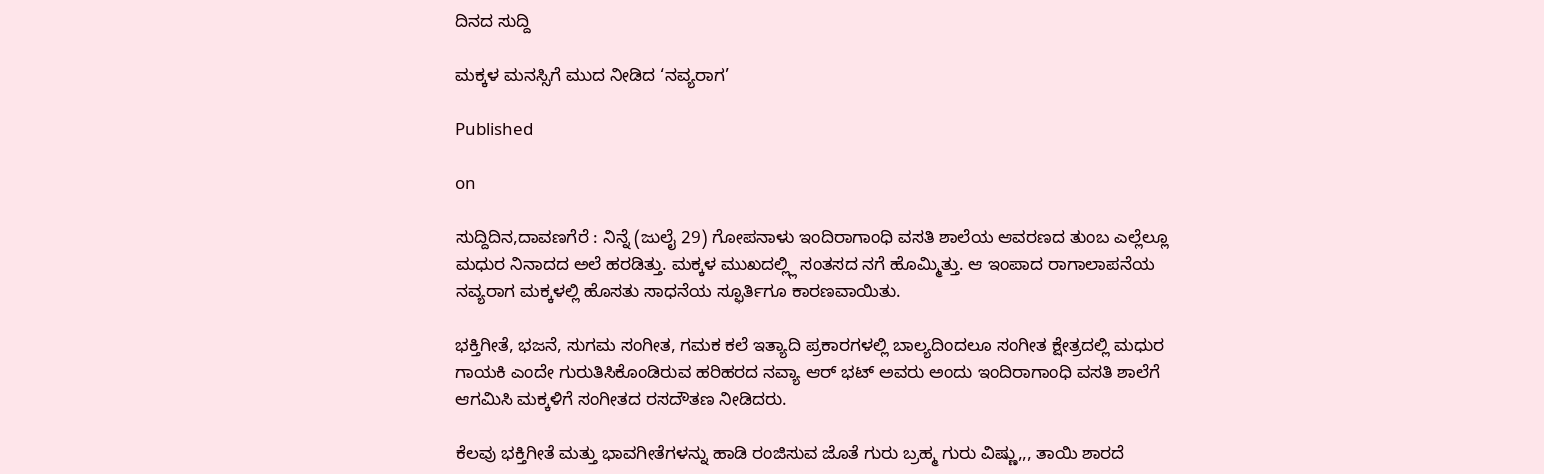ದಿನದ ಸುದ್ದಿ

ಮಕ್ಕಳ ಮನಸ್ಸಿಗೆ ಮುದ ನೀಡಿದ ‘ನವ್ಯರಾಗ’

Published

on

ಸುದ್ದಿದಿನ,ದಾವಣಗೆರೆ : ನಿನ್ನೆ (ಜುಲೈ 29) ಗೋಪನಾಳು ಇಂದಿರಾಗಾಂಧಿ ವಸತಿ ಶಾಲೆಯ ಆವರಣದ ತುಂಬ ಎಲ್ಲೆಲ್ಲೂ ಮಧುರ ನಿನಾದದ ಅಲೆ ಹರಡಿತ್ತು. ಮಕ್ಕಳ ಮುಖದಲ್ಲ್ಲಿ ಸಂತಸದ ನಗೆ ಹೊಮ್ಮಿತ್ತು. ಆ ಇಂಪಾದ ರಾಗಾಲಾಪನೆಯ ನವ್ಯರಾಗ ಮಕ್ಕಳಲ್ಲಿ ಹೊಸತು ಸಾಧನೆಯ ಸ್ಫೂರ್ತಿಗೂ ಕಾರಣವಾಯಿತು.

ಭಕ್ತಿಗೀತೆ, ಭಜನೆ, ಸುಗಮ ಸಂಗೀತ, ಗಮಕ ಕಲೆ ಇತ್ಯಾದಿ ಪ್ರಕಾರಗಳಲ್ಲಿ ಬಾಲ್ಯದಿಂದಲೂ ಸಂಗೀತ ಕ್ಷೇತ್ರದಲ್ಲಿ ಮಧುರ ಗಾಯಕಿ ಎಂದೇ ಗುರುತಿಸಿಕೊಂಡಿರುವ ಹರಿಹರದ ನವ್ಯಾ ಆರ್ ಭಟ್ ಅವರು ಅಂದು ಇಂದಿರಾಗಾಂಧಿ ವಸತಿ ಶಾಲೆಗೆ ಆಗಮಿಸಿ ಮಕ್ಕಳಿಗೆ ಸಂಗೀತದ ರಸದೌತಣ ನೀಡಿದರು.

ಕೆಲವು ಭಕ್ತಿಗೀತೆ ಮತ್ತು ಭಾವಗೀತೆಗಳನ್ನು ಹಾಡಿ ರಂಜಿಸುವ ಜೊತೆ ಗುರು ಬ್ರಹ್ಮ ಗುರು ವಿಷ್ಣು,,, ತಾಯಿ ಶಾರದೆ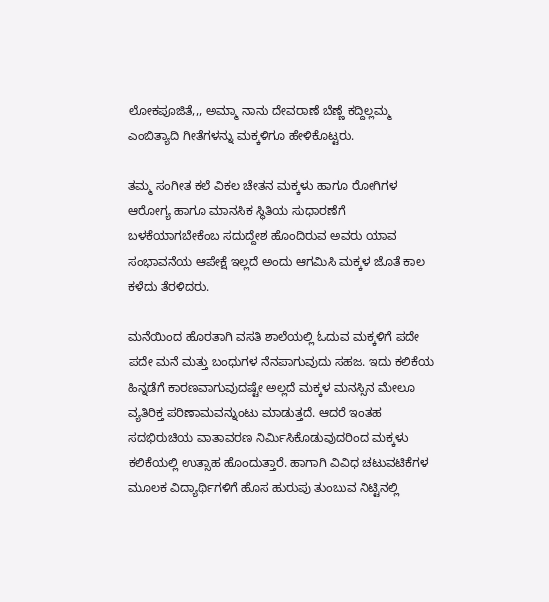ಲೋಕಪೂಜಿತೆ,,, ಅಮ್ಮಾ ನಾನು ದೇವರಾಣೆ ಬೆಣ್ಣೆ ಕದ್ದಿಲ್ಲಮ್ಮ ಎಂಬಿತ್ಯಾದಿ ಗೀತೆಗಳನ್ನು ಮಕ್ಕಳಿಗೂ ಹೇಳಿಕೊಟ್ಟರು.

ತಮ್ಮ ಸಂಗೀತ ಕಲೆ ವಿಕಲ ಚೇತನ ಮಕ್ಕಳು ಹಾಗೂ ರೋಗಿಗಳ ಆರೋಗ್ಯ ಹಾಗೂ ಮಾನಸಿಕ ಸ್ಥಿತಿಯ ಸುಧಾರಣೆಗೆ ಬಳಕೆಯಾಗಬೇಕೆಂಬ ಸದುದ್ದೇಶ ಹೊಂದಿರುವ ಅವರು ಯಾವ ಸಂಭಾವನೆಯ ಆಪೇಕ್ಷೆ ಇಲ್ಲದೆ ಅಂದು ಆಗಮಿಸಿ ಮಕ್ಕಳ ಜೊತೆ ಕಾಲ ಕಳೆದು ತೆರಳಿದರು.

ಮನೆಯಿಂದ ಹೊರತಾಗಿ ವಸತಿ ಶಾಲೆಯಲ್ಲಿ ಓದುವ ಮಕ್ಕಳಿಗೆ ಪದೇ ಪದೇ ಮನೆ ಮತ್ತು ಬಂಧುಗಳ ನೆನಪಾಗುವುದು ಸಹಜ. ಇದು ಕಲಿಕೆಯ ಹಿನ್ನಡೆಗೆ ಕಾರಣವಾಗುವುದಷ್ಟೇ ಅಲ್ಲದೆ ಮಕ್ಕಳ ಮನಸ್ಸಿನ ಮೇಲೂ ವ್ಯತಿರಿಕ್ತ ಪರಿಣಾಮವನ್ನುಂಟು ಮಾಡುತ್ತದೆ. ಆದರೆ ಇಂತಹ ಸದಭಿರುಚಿಯ ವಾತಾವರಣ ನಿರ್ಮಿಸಿಕೊಡುವುದರಿಂದ ಮಕ್ಕಳು ಕಲಿಕೆಯಲ್ಲಿ ಉತ್ಸಾಹ ಹೊಂದುತ್ತಾರೆ. ಹಾಗಾಗಿ ವಿವಿಧ ಚಟುವಟಿಕೆಗಳ ಮೂಲಕ ವಿದ್ಯಾರ್ಥಿಗಳಿಗೆ ಹೊಸ ಹುರುಪು ತುಂಬುವ ನಿಟ್ಟಿನಲ್ಲಿ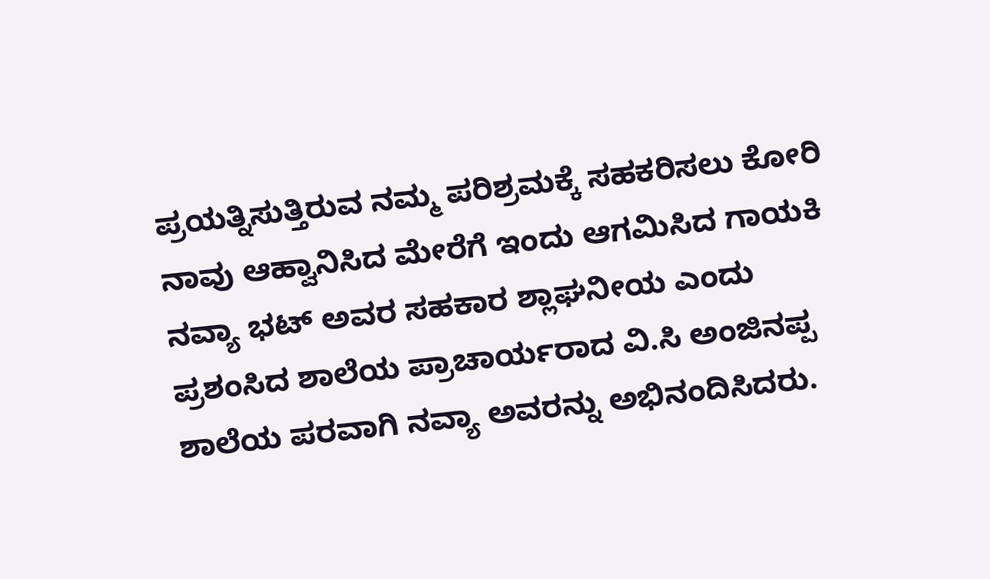ಪ್ರಯತ್ನಿಸುತ್ತಿರುವ ನಮ್ಮ ಪರಿಶ್ರಮಕ್ಕೆ ಸಹಕರಿಸಲು ಕೋರಿ ನಾವು ಆಹ್ವಾನಿಸಿದ ಮೇರೆಗೆ ಇಂದು ಆಗಮಿಸಿದ ಗಾಯಕಿ ನವ್ಯಾ ಭಟ್ ಅವರ ಸಹಕಾರ ಶ್ಲಾಘನೀಯ ಎಂದು ಪ್ರಶಂಸಿದ ಶಾಲೆಯ ಪ್ರಾಚಾರ್ಯರಾದ ವಿ.ಸಿ ಅಂಜಿನಪ್ಪ ಶಾಲೆಯ ಪರವಾಗಿ ನವ್ಯಾ ಅವರನ್ನು ಅಭಿನಂದಿಸಿದರು.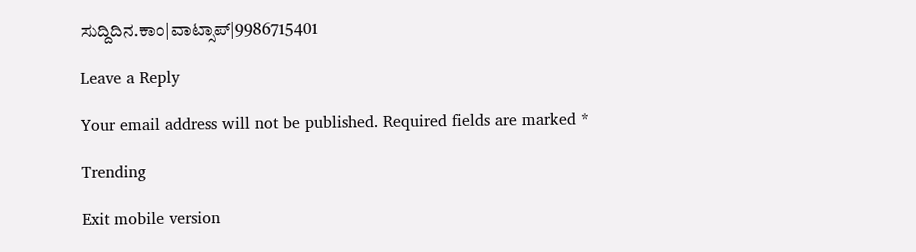ಸುದ್ದಿದಿನ.ಕಾಂ|ವಾಟ್ಸಾಪ್|9986715401

Leave a Reply

Your email address will not be published. Required fields are marked *

Trending

Exit mobile version